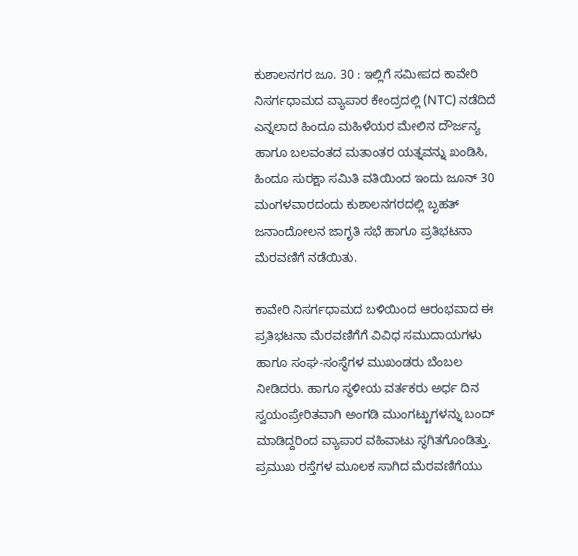ಕುಶಾಲನಗರ ಜೂ. 30 : ಇಲ್ಲಿಗೆ ಸಮೀಪದ ಕಾವೇರಿ ನಿಸರ್ಗಧಾಮದ ವ್ಯಾಪಾರ ಕೇಂದ್ರದಲ್ಲಿ (NTC) ನಡೆದಿದೆ ಎನ್ನಲಾದ ಹಿಂದೂ ಮಹಿಳೆಯರ ಮೇಲಿನ ದೌರ್ಜನ್ಯ ಹಾಗೂ ಬಲವಂತದ ಮತಾಂತರ ಯತ್ನವನ್ನು ಖಂಡಿಸಿ, ಹಿಂದೂ ಸುರಕ್ಷಾ ಸಮಿತಿ ವತಿಯಿಂದ ಇಂದು ಜೂನ್ 30 ಮಂಗಳವಾರದಂದು ಕುಶಾಲನಗರದಲ್ಲಿ ಬೃಹತ್ ಜನಾಂದೋಲನ ಜಾಗೃತಿ ಸಭೆ ಹಾಗೂ ಪ್ರತಿಭಟನಾ ಮೆರವಣಿಗೆ ನಡೆಯಿತು.

ಕಾವೇರಿ ನಿಸರ್ಗಧಾಮದ ಬಳಿಯಿಂದ ಆರಂಭವಾದ ಈ ಪ್ರತಿಭಟನಾ ಮೆರವಣಿಗೆಗೆ ವಿವಿಧ ಸಮುದಾಯಗಳು ಹಾಗೂ ಸಂಘ-ಸಂಸ್ಥೆಗಳ ಮುಖಂಡರು ಬೆಂಬಲ ನೀಡಿದರು. ಹಾಗೂ ಸ್ಥಳೀಯ ವರ್ತಕರು ಅರ್ಧ ದಿನ ಸ್ವಯಂಪ್ರೇರಿತವಾಗಿ ಅಂಗಡಿ ಮುಂಗಟ್ಟುಗಳನ್ನು ಬಂದ್ ಮಾಡಿದ್ದರಿಂದ ವ್ಯಾಪಾರ ವಹಿವಾಟು ಸ್ಥಗಿತಗೊಂಡಿತ್ತು. ಪ್ರಮುಖ ರಸ್ತೆಗಳ ಮೂಲಕ ಸಾಗಿದ ಮೆರವಣಿಗೆಯು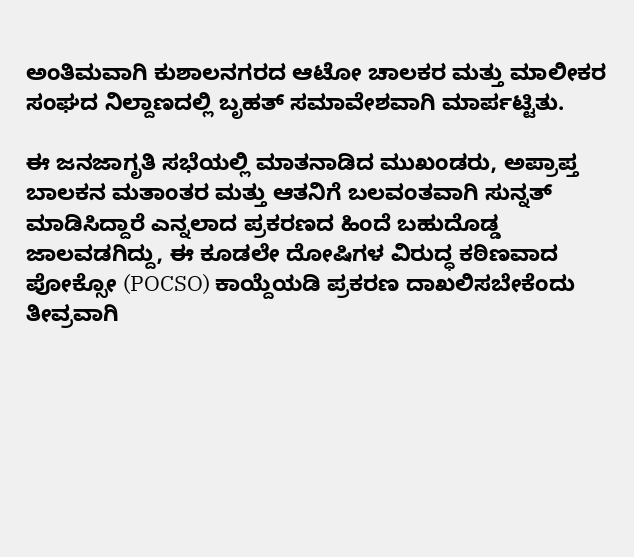ಅಂತಿಮವಾಗಿ ಕುಶಾಲನಗರದ ಆಟೋ ಚಾಲಕರ ಮತ್ತು ಮಾಲೀಕರ ಸಂಘದ ನಿಲ್ದಾಣದಲ್ಲಿ ಬೃಹತ್ ಸಮಾವೇಶವಾಗಿ ಮಾರ್ಪಟ್ಟಿತು.

ಈ ಜನಜಾಗೃತಿ ಸಭೆಯಲ್ಲಿ ಮಾತನಾಡಿದ ಮುಖಂಡರು, ಅಪ್ರಾಪ್ತ ಬಾಲಕನ ಮತಾಂತರ ಮತ್ತು ಆತನಿಗೆ ಬಲವಂತವಾಗಿ ಸುನ್ನತ್ ಮಾಡಿಸಿದ್ದಾರೆ ಎನ್ನಲಾದ ಪ್ರಕರಣದ ಹಿಂದೆ ಬಹುದೊಡ್ಡ ಜಾಲವಡಗಿದ್ದು, ಈ ಕೂಡಲೇ ದೋಷಿಗಳ ವಿರುದ್ಧ ಕಠಿಣವಾದ ಪೋಕ್ಸೋ (POCSO) ಕಾಯ್ದೆಯಡಿ ಪ್ರಕರಣ ದಾಖಲಿಸಬೇಕೆಂದು ತೀವ್ರವಾಗಿ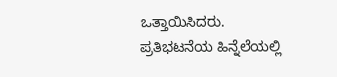ಒತ್ತಾಯಿಸಿದರು.
ಪ್ರತಿಭಟನೆಯ ಹಿನ್ನೆಲೆಯಲ್ಲಿ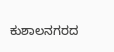ಕುಶಾಲನಗರದ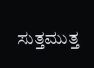ಸುತ್ತಮುತ್ತ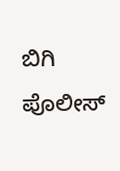ಬಿಗಿ ಪೊಲೀಸ್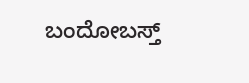ಬಂದೋಬಸ್ತ್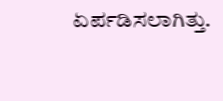ಏರ್ಪಡಿಸಲಾಗಿತ್ತು.